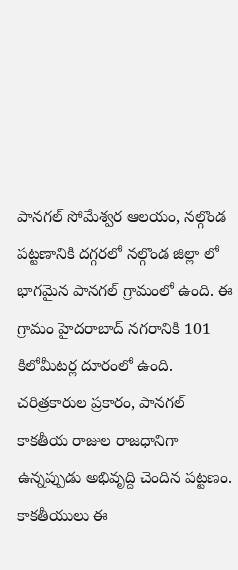పానగల్ సోమేశ్వర ఆలయం, నల్గొండ పట్టణానికి దగ్గరలో నల్గొండ జిల్లా లో భాగమైన పానగల్ గ్రామంలో ఉంది. ఈ గ్రామం హైదరాబాద్ నగరానికి 101 కిలోమీటర్ల దూరంలో ఉంది.
చరిత్రకారుల ప్రకారం, పానగల్ కాకతీయ రాజుల రాజధానిగా ఉన్నప్పుడు అభివృద్ది చెందిన పట్టణం. కాకతీయులు ఈ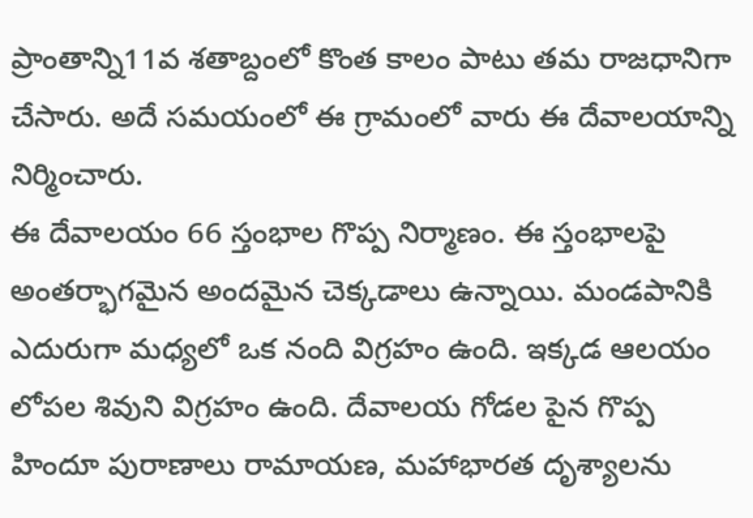ప్రాంతాన్ని11వ శతాబ్దంలో కొంత కాలం పాటు తమ రాజధానిగా చేసారు. అదే సమయంలో ఈ గ్రామంలో వారు ఈ దేవాలయాన్ని నిర్మించారు.
ఈ దేవాలయం 66 స్తంభాల గొప్ప నిర్మాణం. ఈ స్తంభాలపై అంతర్భాగమైన అందమైన చెక్కడాలు ఉన్నాయి. మండపానికి ఎదురుగా మధ్యలో ఒక నంది విగ్రహం ఉంది. ఇక్కడ ఆలయం లోపల శివుని విగ్రహం ఉంది. దేవాలయ గోడల పైన గొప్ప హిందూ పురాణాలు రామాయణ, మహాభారత దృశ్యాలను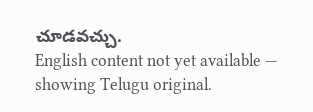చూడవచ్చు.
English content not yet available — showing Telugu original.